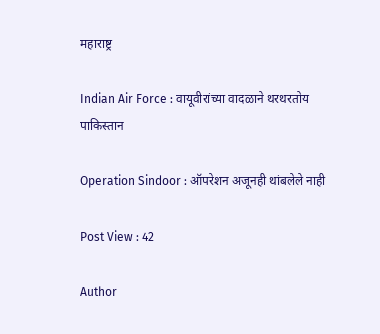महाराष्ट्र

Indian Air Force : वायूवीरांच्या वादळाने थरथरतोय पाकिस्तान

Operation Sindoor : ऑपरेशन अजूनही थांबलेले नाही

Post View : 42

Author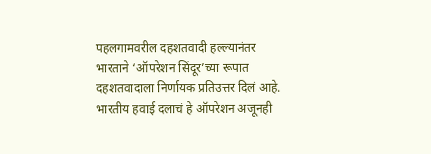पहलगामवरील दहशतवादी हल्ल्यानंतर भारताने ‘ऑपरेशन सिंदूर’च्या रूपात दहशतवादाला निर्णायक प्रतिउत्तर दिलं आहे. भारतीय हवाई दलाचं हे ऑपरेशन अजूनही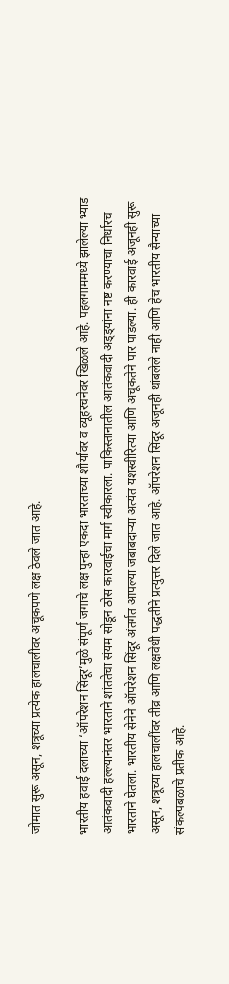जोमात सुरू असून, शत्रूच्या प्रत्येक हालचालीवर अचूकपणे लक्ष ठेवले जात आहे.

भारतीय हवाई दलाच्या ‘ऑपरेशन सिंदूर’मुळे संपूर्ण जगाचे लक्ष पुन्हा एकदा भारताच्या शौर्यावर व व्यूहरचनेवर खिळले आहे. पहलगाममध्ये झालेल्या भ्याड आतंकवादी हल्ल्यानंतर भारताने शांततेचा संयम सोडून ठोस कारवाईचा मार्ग स्वीकारला. पाकिस्तानातील आतंकवादी अड्ड्यांना नष्ट करण्याचा निर्धारच भारताने घेतला. भारतीय सेनेने ऑपरेशन सिंदूर अंतर्गत आपल्या जबाबदाऱ्या अत्यंत यशस्वीरित्या आणि अचूकतेने पार पाडल्या. ही कारवाई अजूनही सुरू असून, शत्रूच्या हालचालींवर तीव्र आणि लक्षवेधी पद्धतीने प्रत्युत्तर दिले जात आहे. ऑपरेशन सिंदूर अजूनही थांबलेले नाही आणि हेच भारतीय सैन्याच्या संकल्पबळाचे प्रतीक आहे.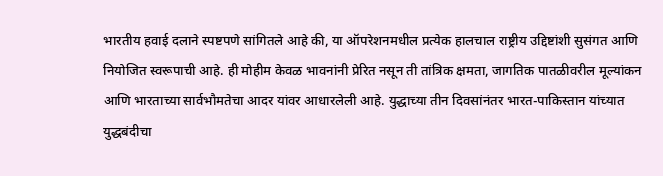भारतीय हवाई दलाने स्पष्टपणे सांगितले आहे की, या ऑपरेशनमधील प्रत्येक हालचाल राष्ट्रीय उद्दिष्टांशी सुसंगत आणि नियोजित स्वरूपाची आहे. ही मोहीम केवळ भावनांनी प्रेरित नसून ती तांत्रिक क्षमता, जागतिक पातळीवरील मूल्यांकन आणि भारताच्या सार्वभौमतेचा आदर यांवर आधारलेली आहे. युद्धाच्या तीन दिवसांनंतर भारत-पाकिस्तान यांच्यात युद्धबंदीचा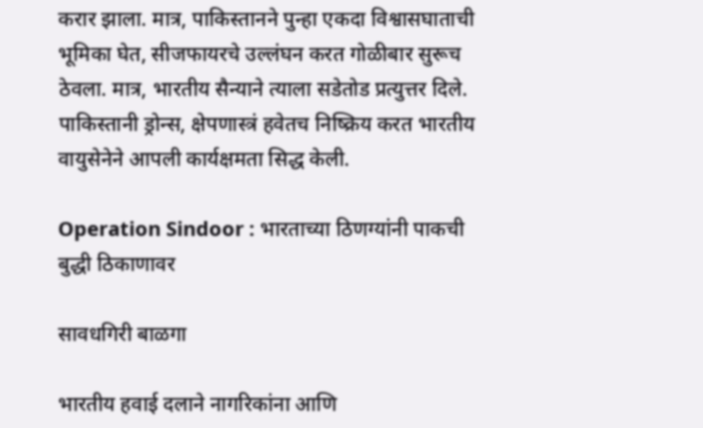करार झाला. मात्र, पाकिस्तानने पुन्हा एकदा विश्वासघाताची भूमिका घेत, सीजफायरचे उल्लंघन करत गोळीबार सुरूच ठेवला. मात्र, भारतीय सैन्याने त्याला सडेतोड प्रत्युत्तर दिले. पाकिस्तानी ड्रोन्स, क्षेपणास्त्रं हवेतच निष्क्रिय करत भारतीय वायुसेनेने आपली कार्यक्षमता सिद्ध केली.

Operation Sindoor : भारताच्या ठिणग्यांनी पाकची बुद्धी ठिकाणावर

सावधगिरी बाळगा

भारतीय हवाई दलाने नागरिकांना आणि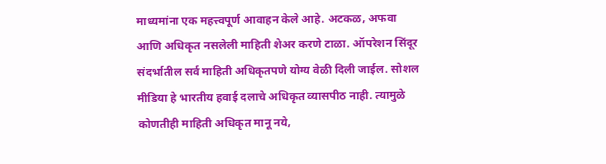माध्यमांना एक महत्त्वपूर्ण आवाहन केले आहे. अटकळ, अफवा आणि अधिकृत नसलेली माहिती शेअर करणे टाळा. ऑपरेशन सिंदूर संदर्भातील सर्व माहिती अधिकृतपणे योग्य वेळी दिली जाईल. सोशल मीडिया हे भारतीय हवाई दलाचे अधिकृत व्यासपीठ नाही. त्यामुळे कोणतीही माहिती अधिकृत मानू नये,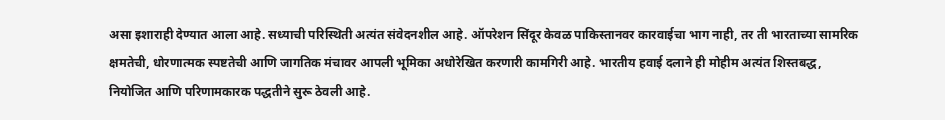असा इशाराही देण्यात आला आहे. सध्याची परिस्थिती अत्यंत संवेदनशील आहे. ऑपरेशन सिंदूर केवळ पाकिस्तानवर कारवाईचा भाग नाही, तर ती भारताच्या सामरिक क्षमतेची, धोरणात्मक स्पष्टतेची आणि जागतिक मंचावर आपली भूमिका अधोरेखित करणारी कामगिरी आहे. भारतीय हवाई दलाने ही मोहीम अत्यंत शिस्तबद्ध, नियोजित आणि परिणामकारक पद्धतीने सुरू ठेवली आहे.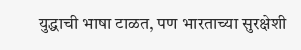युद्धाची भाषा टाळत, पण भारताच्या सुरक्षेशी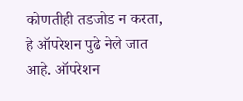कोणतीही तडजोड न करता, हे ऑपरेशन पुढे नेले जात आहे. ऑपरेशन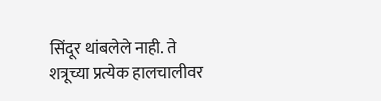सिंदूर थांबलेले नाही. ते शत्रूच्या प्रत्येक हालचालीवर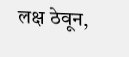लक्ष ठेवून,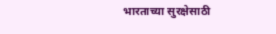भारताच्या सुरक्षेसाठी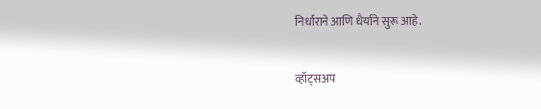निर्धाराने आणि धैर्याने सुरू आहे.

व्हॉट्सअप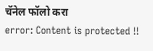चॅनेल फॉलो करा
error: Content is protected !!